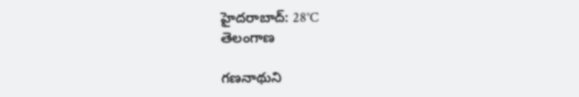హైదరాబాద్: 28°C
తెలంగాణ

గణనాథుని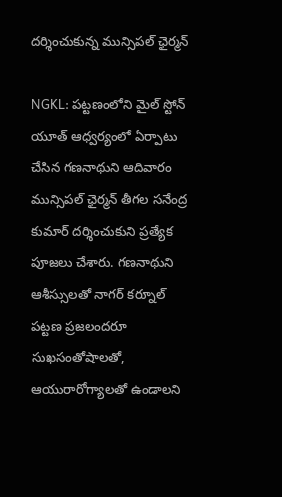దర్శించుకున్న మున్సిపల్ ఛైర్మన్

NGKL: పట్టణంలోని మైల్ స్టోన్ యూత్ ఆధ్వర్యంలో ఏర్పాటు చేసిన గణనాథుని ఆదివారం మున్సిపల్ ఛైర్మన్ తీగల సనేంద్ర కుమార్ దర్శించుకుని ప్రత్యేక పూజలు చేశారు. గణనాథుని ఆశీస్సులతో నాగర్ కర్నూల్ పట్టణ ప్రజలందరూ సుఖసంతోషాలతో, ఆయురారోగ్యాలతో ఉండాలని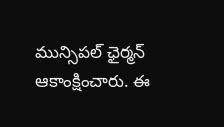మున్సిపల్ ఛైర్మన్ ఆకాంక్షించారు. ఈ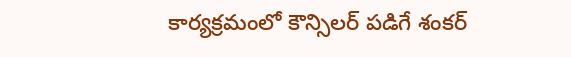కార్యక్రమంలో కౌన్సిలర్ పడిగే శంకర్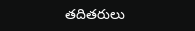తదితరులు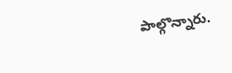పాల్గొన్నారు.